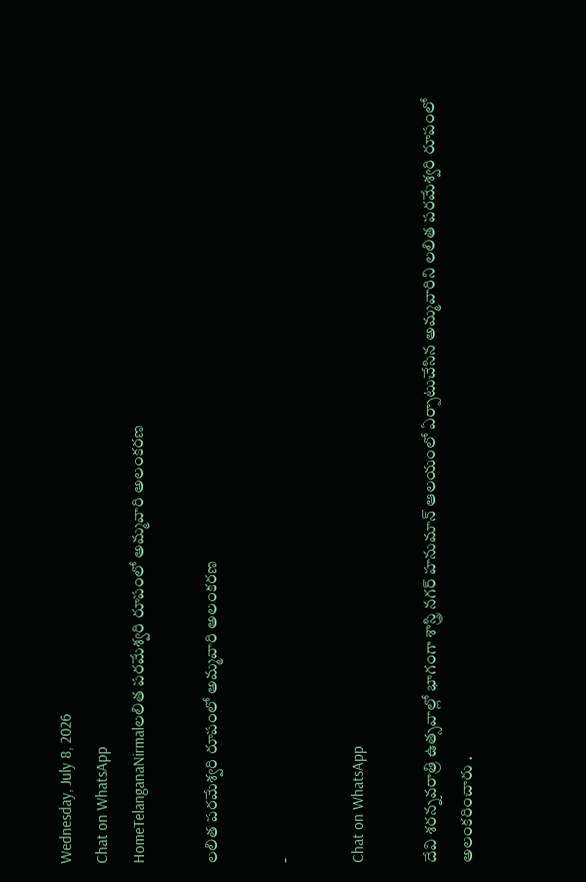Wednesday, July 8, 2026
Chat on WhatsApp
HomeTelanganaNirmalలలిత పరమేశ్వరి రూపంలో అమ్మవారి అలంకరణ

లలిత పరమేశ్వరి రూపంలో అమ్మవారి అలంకరణ

-

Chat on WhatsApp

దేవి శరన్నవరాత్రి ఉత్సవాల్లో భాగంగా శాస్త్రి నగర్ హనుమాన్ ఆలయంలో ఏర్పాటుచేసిన అమ్మవారిని లలిత పరమేశ్వరి రూపంలో అలంకరించారు .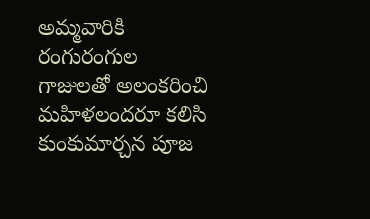అమ్మవారికి రంగురంగుల గాజులతో అలంకరించి మహిళలందరూ కలిసి కుంకుమార్చన పూజ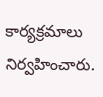కార్యక్రమాలు నిర్వహించారు.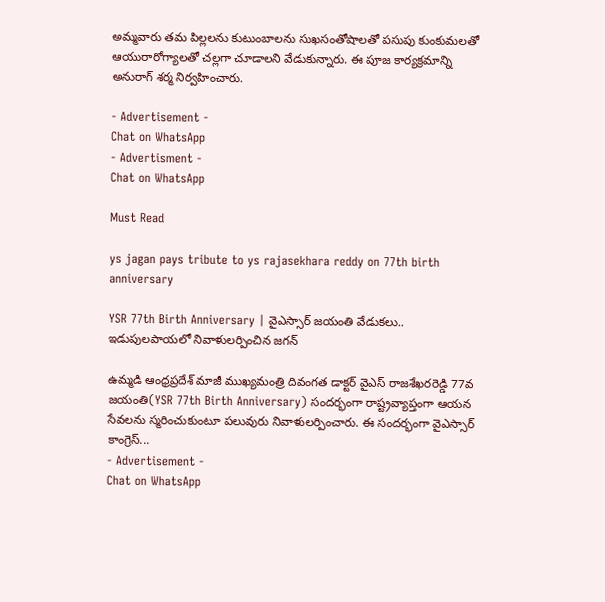అమ్మవారు తమ పిల్లలను కుటుంబాలను సుఖసంతోషాలతో పసుపు కుంకుమలతో ఆయురారోగ్యాలతో చల్లగా చూడాలని వేడుకున్నారు. ఈ పూజ కార్యక్రమాన్ని అనురాగ్ శర్మ నిర్వహించారు.

- Advertisement -
Chat on WhatsApp
- Advertisment -
Chat on WhatsApp

Must Read

ys jagan pays tribute to ys rajasekhara reddy on 77th birth anniversary

YSR 77th Birth Anniversary | వైఎస్సార్ జయంతి వేడుకలు.. ఇడుపులపాయలో నివాళులర్పించిన జగన్

ఉమ్మడి ఆంధ్రప్రదేశ్ మాజీ ముఖ్యమంత్రి దివంగత డాక్టర్ వైఎస్ రాజశేఖరరెడ్డి 77వ జయంతి(YSR 77th Birth Anniversary) సందర్భంగా రాష్ట్రవ్యాప్తంగా ఆయన సేవలను స్మరించుకుంటూ పలువురు నివాళులర్పించారు. ఈ సందర్భంగా వైఎస్సార్ కాంగ్రెస్...
- Advertisement -
Chat on WhatsApp